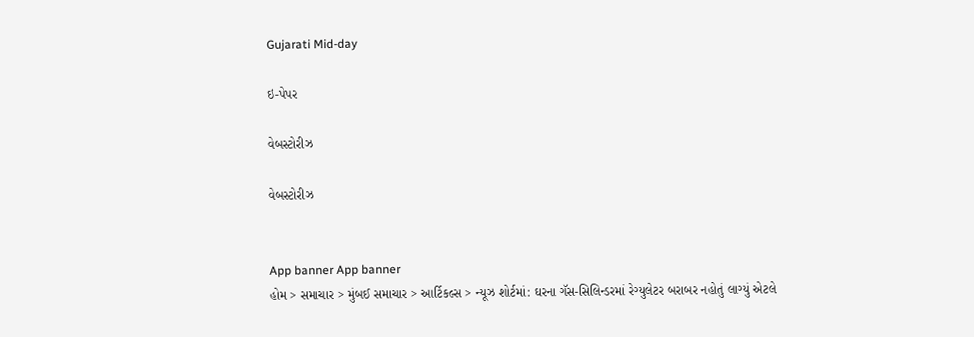Gujarati Mid-day

ઇ-પેપર

વેબસ્ટોરીઝ

વેબસ્ટોરીઝ


App banner App banner
હોમ > સમાચાર > મુંબઈ સમાચાર > આર્ટિકલ્સ > ન્યૂઝ શોર્ટમાં: ઘરના ગૅસ-સિલિન્ડરમાં રેગ્યુલેટર બરાબર નહોતું લાગ્યું એટલે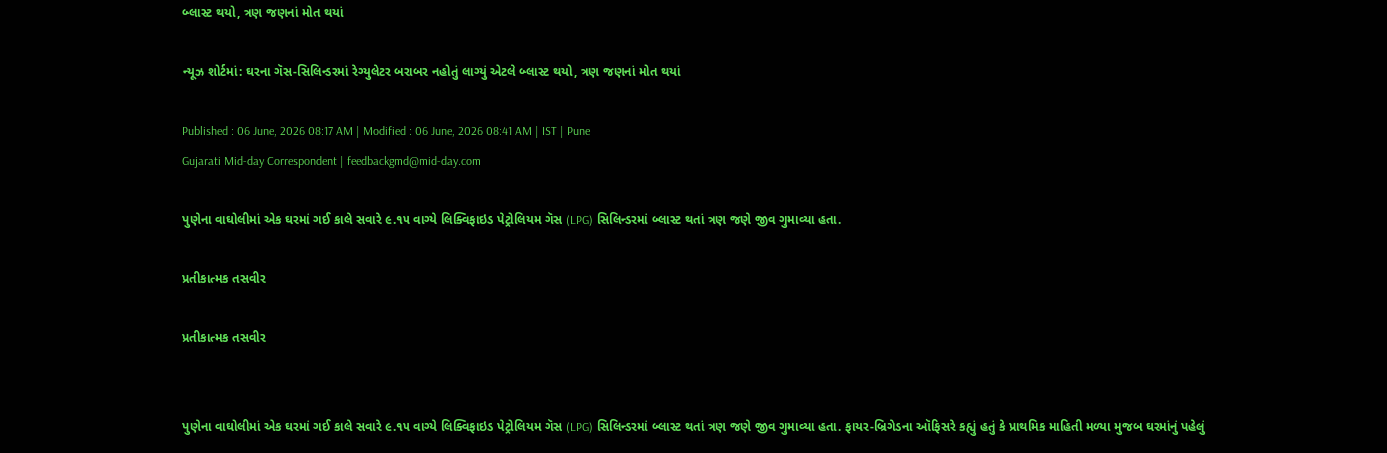બ્લાસ્ટ થયો, ત્રણ જણનાં મોત થયાં

ન્યૂઝ શોર્ટમાં: ઘરના ગૅસ-સિલિન્ડરમાં રેગ્યુલેટર બરાબર નહોતું લાગ્યું એટલે બ્લાસ્ટ થયો, ત્રણ જણનાં મોત થયાં

Published : 06 June, 2026 08:17 AM | Modified : 06 June, 2026 08:41 AM | IST | Pune
Gujarati Mid-day Correspondent | feedbackgmd@mid-day.com

પુણેના વાઘોલીમાં એક ઘરમાં ગઈ કાલે સવારે ૯.૧૫ વાગ્યે લિક્વિફાઇડ પેટ્રોલિયમ ગૅસ (LPG) સિલિન્ડરમાં બ્લાસ્ટ થતાં ત્રણ જણે જીવ ગુમાવ્યા હતા.

પ્રતીકાત્મક તસવીર

પ્રતીકાત્મક તસવીર


પુણેના વાઘોલીમાં એક ઘરમાં ગઈ કાલે સવારે ૯.૧૫ વાગ્યે લિક્વિફાઇડ પેટ્રોલિયમ ગૅસ (LPG) સિલિન્ડરમાં બ્લાસ્ટ થતાં ત્રણ જણે જીવ ગુમાવ્યા હતા. ફાયર-બ્રિગેડના ઑફિસરે કહ્યું હતું કે પ્રાથમિક માહિતી મળ્યા મુજબ ઘરમાંનું પહેલું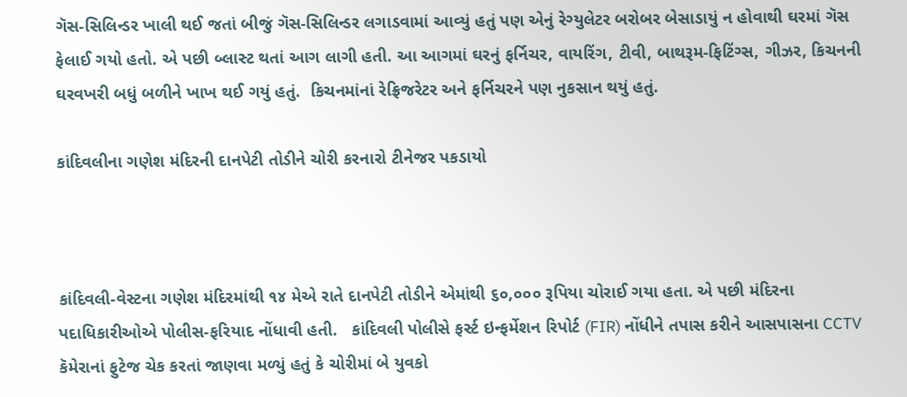ગૅસ-સિલિન્ડર ખાલી થઈ જતાં બીજું ગૅસ-સિલિન્ડર લગાડવામાં આવ્યું હતું પણ એનું રેગ્યુલેટર બરોબર બેસાડાયું ન હોવાથી ઘરમાં ગૅસ ફેલાઈ ગયો હતો. એ પછી બ્લાસ્ટ થતાં આગ લાગી હતી. આ આગમાં ઘરનું ફર્નિચર, વાયરિંગ, ટીવી, બાથરૂમ-ફિટિંગ્સ, ગીઝર, કિચનની ઘરવખરી બધું બળીને ખાખ થઈ ગયું હતું.  કિચનમાંનાં રેફ્રિજરેટર અને ફર્નિચરને પણ નુકસાન થયું હતું.

કાંદિવલીના ગણેશ મંદિરની દાનપેટી તોડીને ચોરી કરનારો ટીનેજર પકડાયો



કાંદિવલી-વેસ્ટના ગણેશ મંદિરમાંથી ૧૪ મેએ રાતે દાનપેટી તોડીને એમાંથી ૬૦,૦૦૦ રૂપિયા ચોરાઈ ગયા હતા. એ પછી મંદિરના પદાધિકારીઓએ પોલીસ-ફરિયાદ નોંધાવી હતી.   કાંદિવલી પોલીસે ફર્સ્ટ ઇન્ફર્મેશન રિપોર્ટ (FIR) નોંધીને તપાસ કરીને આસપાસના CCTV કૅમેરાનાં ફુટેજ ચેક કરતાં જાણવા મળ્યું હતું કે ચોરીમાં બે યુવકો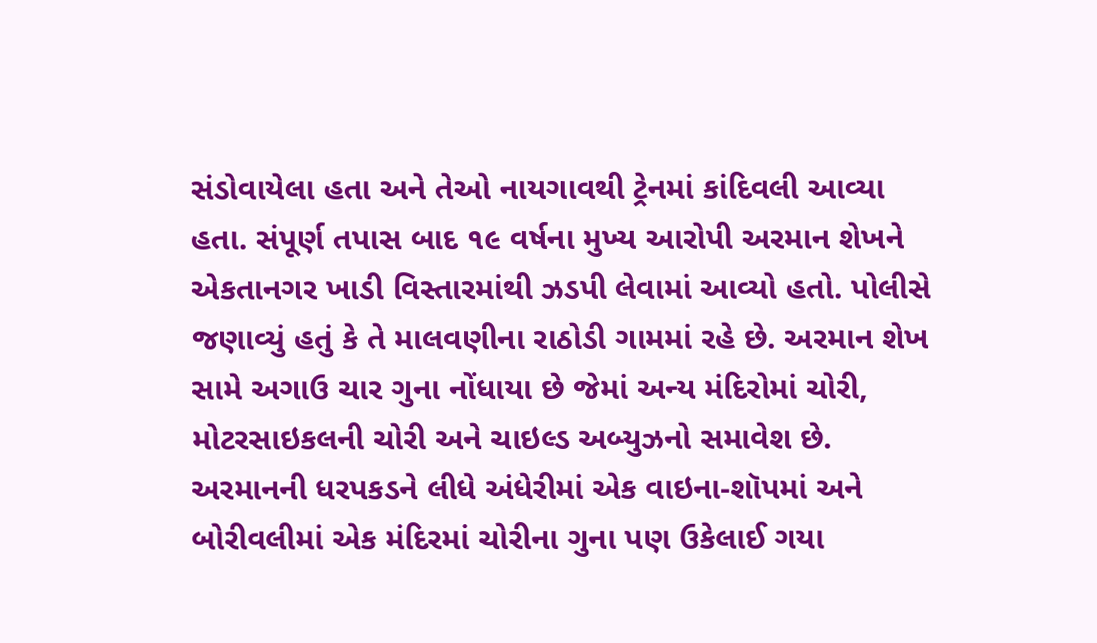સંડોવાયેલા હતા અને તેઓ નાયગાવથી ટ્રેનમાં કાંદિવલી આવ્યા હતા. સંપૂર્ણ તપાસ બાદ ૧૯ વર્ષના મુખ્ય આરોપી અરમાન શેખને એકતાનગર ખાડી વિસ્તારમાંથી ઝડપી લેવામાં આવ્યો હતો. પોલીસે જણાવ્યું હતું કે તે માલવણીના રાઠોડી ગામમાં રહે છે. અરમાન શેખ સામે અગાઉ ચાર ગુના નોંધાયા છે જેમાં અન્ય મંદિરોમાં ચોરી, મોટરસાઇકલની ચોરી અને ચાઇલ્ડ અબ્યુઝનો સમાવેશ છે. અરમાનની ધરપકડને લીધે અંધેરીમાં એક વાઇના-શૉપમાં અને બોરીવલીમાં એક મંદિરમાં ચોરીના ગુના પણ ઉકેલાઈ ગયા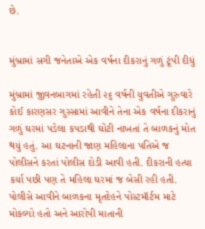છે.


મુંબ્રામાં સગી જનેતાએ એક વર્ષના દીકરાનું ગળું ટૂંપી દીધું

મુંબ્રામાં જીવનબાગમાં રહેતી ૨૬ વર્ષની યુવતીએ ગુરુવારે કોઈ કારણસર ગુસ્સામાં આવીને તેના એક વર્ષના દીકરાનું ગળું ઘરમાં પડેલા કપડાથી ઘોંટી નાખતાં તે બાળકનું મોત થયું હતું. આ ઘટનાની જાણ મહિલાના પતિએ જ પોલીસને કરતાં પોલીસ દોડી આવી હતી. દીકરાની હત્યા કર્યા પછી પણ તે મહિલા ઘરમાં જ બેસી રહી હતી. પોલીસે આવીને બાળકના મૃતદેહને પોસ્ટમૉર્ટમ માટે મોકલ્યો હતો અને આરોપી માતાની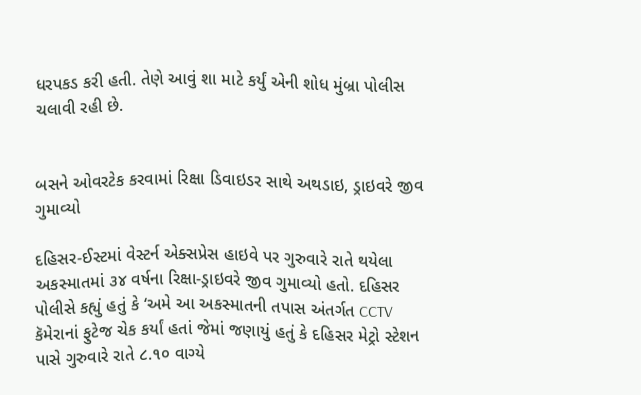ધરપકડ કરી હતી. તેણે આવું શા માટે કર્યું એની શોધ મુંબ્રા પોલીસ ચલાવી રહી છે.


બસને ઓવરટેક કરવામાં રિક્ષા ડિવાઇડર સાથે અથડાઇ, ડ્રાઇવરે જીવ ગુમાવ્યો

દહિસર-ઈસ્ટમાં વેસ્ટર્ન એક્સપ્રેસ હાઇવે પર ગુરુવારે રાતે થયેલા અકસ્માતમાં ૩૪ વર્ષના રિક્ષા-ડ્રાઇવરે જીવ ગુમાવ્યો હતો. દહિસર પોલીસે કહ્યું હતું કે ‘અમે આ અકસ્માતની તપાસ અંતર્ગત CCTV કૅમેરાનાં ફુટેજ ચેક કર્યાં હતાં જેમાં જણાયું હતું કે દહિસર મેટ્રો સ્ટેશન પાસે ગુરુવારે રાતે ૮.૧૦ વાગ્યે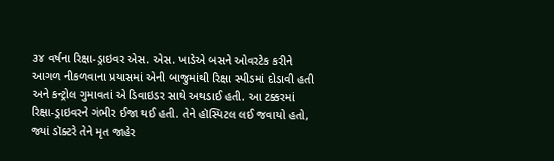૩૪ વર્ષના રિક્ષા-ડ્રાઇવર એસ. એસ. ખાડેએ બસને ઓવરટેક કરીને આગળ નીકળવાના પ્રયાસમાં એની બાજુમાંથી રિક્ષા સ્પીડમાં દોડાવી હતી અને કન્ટ્રોલ ગુમાવતાં એ ડિવાઇડર સાથે અથડાઈ હતી. આ ટક્કરમાં રિક્ષા-ડ્રાઇવરને ગંભીર ઈજા થઈ હતી. તેને હૉસ્પિટલ લઈ જવાયો હતો, જ્યાં ડૉક્ટરે તેને મૃત જાહેર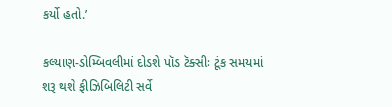કર્યો હતો.’

કલ્યાણ-ડોમ્બિવલીમાં દોડશે પૉડ ટૅક્સીઃ ટૂંક સમયમાં શરૂ થશે ફીઝિબિલિટી સર્વે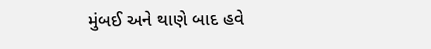મુંબઈ અને થાણે બાદ હવે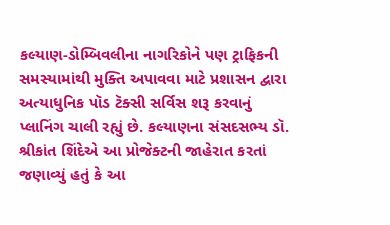કલ્યાણ-ડોમ્બિવલીના નાગરિકોને પણ ટ્રાફિકની સમસ્યામાંથી મુક્તિ અપાવવા માટે પ્રશાસન દ્વારા અત્યાધુનિક પૉડ ટૅક્સી સર્વિસ શરૂ કરવાનું પ્લાનિંગ ચાલી રહ્યું છે. કલ્યાણના સંસદસભ્ય ડૉ. શ્રીકાંત શિંદેએ આ પ્રોજેક્ટની જાહેરાત કરતાં જણાવ્યું હતું કે આ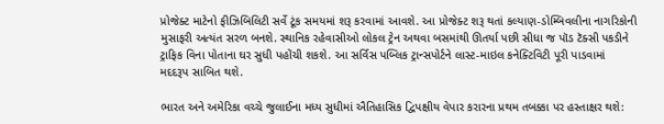પ્રોજેક્ટ માટેનો ફીઝિબિલિટી સર્વે ટૂંક સમયમાં શરૂ કરવામાં આવશે. આ પ્રોજેક્ટ શરૂ થતાં કલ્યાણ-ડોમ્બિવલીના નાગરિકોની મુસાફરી અત્યંત સરળ બનશે. સ્થાનિક રહેવાસીઓ લોકલ ટ્રેન અથવા બસમાંથી ઊતર્યા પછી સીધા જ પૉડ ટૅક્સી પકડીને ટ્રાફિક વિના પોતાના ઘર સુધી પહોંચી શકશે. આ સર્વિસ પબ્લિક ટ્રાન્સપોર્ટને લાસ્ટ-માઇલ કનેક્ટિવિટી પૂરી પાડવામાં મદદરૂપ સાબિત થશે.

ભારત અને અમેરિકા વચ્ચે જુલાઈના મધ્ય સુધીમાં ઐતિહાસિક દ્વિપક્ષીય વેપાર કરારના પ્રથમ તબક્કા પર હસ્તાક્ષર થશે: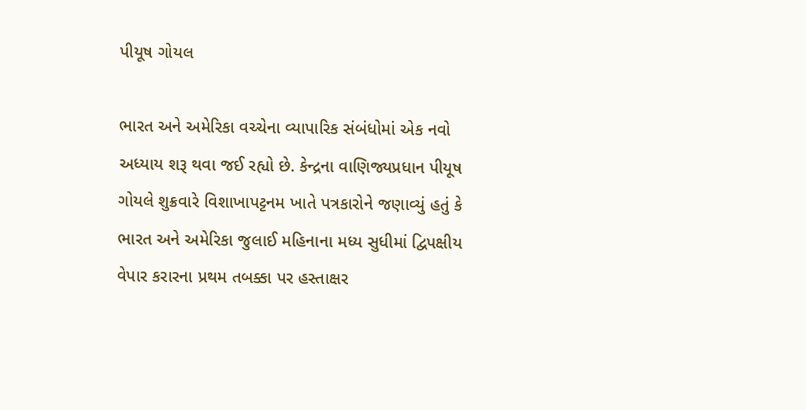પીયૂષ ગોયલ

ભારત અને અમેરિકા વચ્ચેના વ્યાપારિક સંબંધોમાં એક નવો અધ્યાય શરૂ થવા જઈ રહ્યો છે. કેન્દ્રના વાણિજ્યપ્રધાન પીયૂષ ગોયલે શુક્રવારે વિશાખાપટ્ટનમ ખાતે પત્રકારોને જણાવ્યું હતું કે ભારત અને અમેરિકા જુલાઈ મહિનાના મધ્ય સુધીમાં દ્વિપક્ષીય વેપાર કરારના પ્રથમ તબક્કા પર હસ્તાક્ષર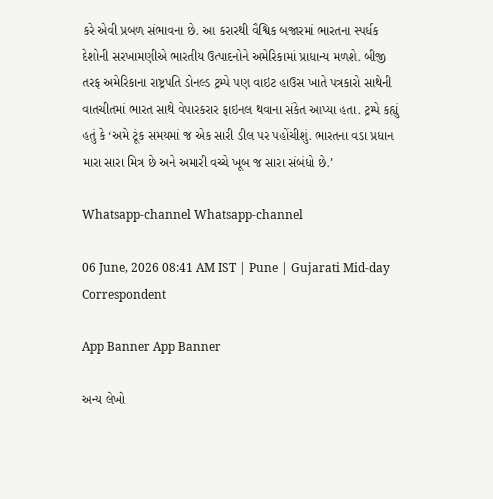કરે એવી પ્રબળ સંભાવના છે. આ કરારથી વૈશ્વિક બજારમાં ભારતના સ્પર્ધક દેશોની સરખામણીએ ભારતીય ઉત્પાદનોને અમેરિકામાં પ્રાધાન્ય મળશે. બીજી તરફ અમેરિકાના રાષ્ટ્રપતિ ડોનલ્ડ ટ્રમ્પે પણ વાઇટ હાઉસ ખાતે પત્રકારો સાથેની વાતચીતમાં ભારત સાથે વેપારકરાર ફાઇનલ થવાના સંકેત આપ્યા હતા. ટ્રમ્પે કહ્યું હતું કે ‘અમે ટૂંક સમયમાં જ એક સારી ડીલ પર પહોંચીશું. ભારતના વડા પ્રધાન મારા સારા મિત્ર છે અને અમારી વચ્ચે ખૂબ જ સારા સંબંધો છે.’

Whatsapp-channel Whatsapp-channel

06 June, 2026 08:41 AM IST | Pune | Gujarati Mid-day Correspondent

App Banner App Banner

અન્ય લેખો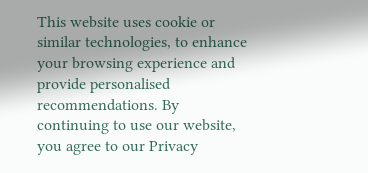This website uses cookie or similar technologies, to enhance your browsing experience and provide personalised recommendations. By continuing to use our website, you agree to our Privacy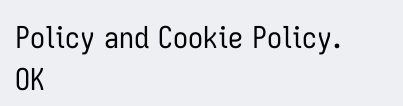Policy and Cookie Policy. OK